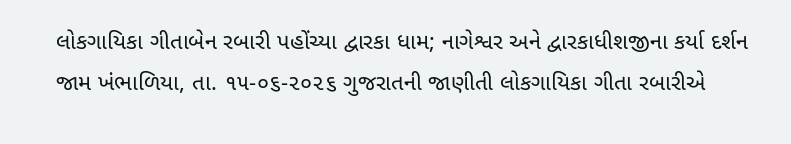લોકગાયિકા ગીતાબેન રબારી પહોંચ્યા દ્વારકા ધામ; નાગેશ્વર અને દ્વારકાધીશજીના કર્યા દર્શન
જામ ખંભાળિયા, તા. ૧૫-૦૬-૨૦૨૬ ગુજરાતની જાણીતી લોકગાયિકા ગીતા રબારીએ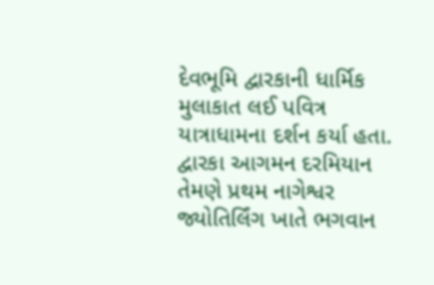દેવભૂમિ દ્વારકાની ધાર્મિક મુલાકાત લઈ પવિત્ર યાત્રાધામના દર્શન કર્યા હતા. દ્વારકા આગમન દરમિયાન તેમણે પ્રથમ નાગેશ્વર જ્યોતિર્લિંગ ખાતે ભગવાન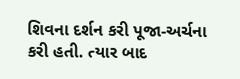શિવના દર્શન કરી પૂજા-અર્ચના કરી હતી. ત્યાર બાદ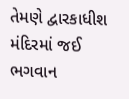તેમણે દ્વારકાધીશ મંદિરમાં જઈ ભગવાન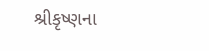શ્રીકૃષ્ણના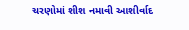ચરણોમાં શીશ નમાવી આશીર્વાદ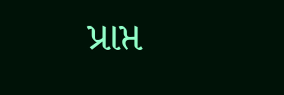પ્રાપ્ત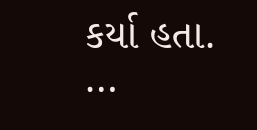કર્યા હતા. …